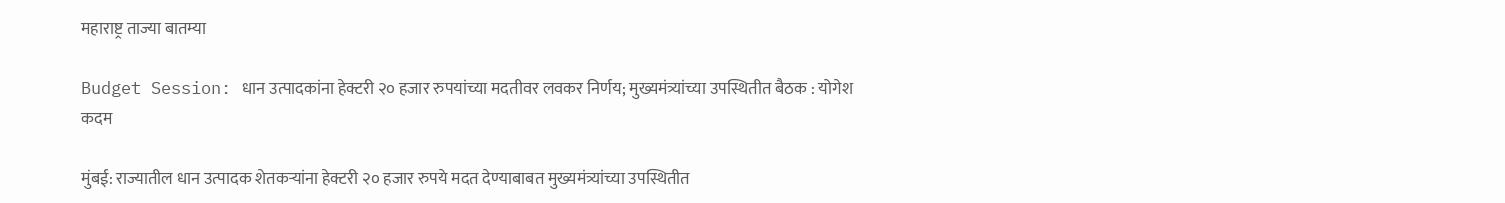महाराष्ट्र ताज्या बातम्या

Budget Session: धान उत्पादकांना हेक्टरी २० हजार रुपयांच्या मदतीवर लवकर निर्णय; मुख्यमंत्र्यांच्या उपस्थितीत बैठक : योगेश कदम

मुंबई: राज्यातील धान उत्पादक शेतकऱ्यांना हेक्टरी २० हजार रुपये मदत देण्याबाबत मुख्यमंत्र्यांच्या उपस्थितीत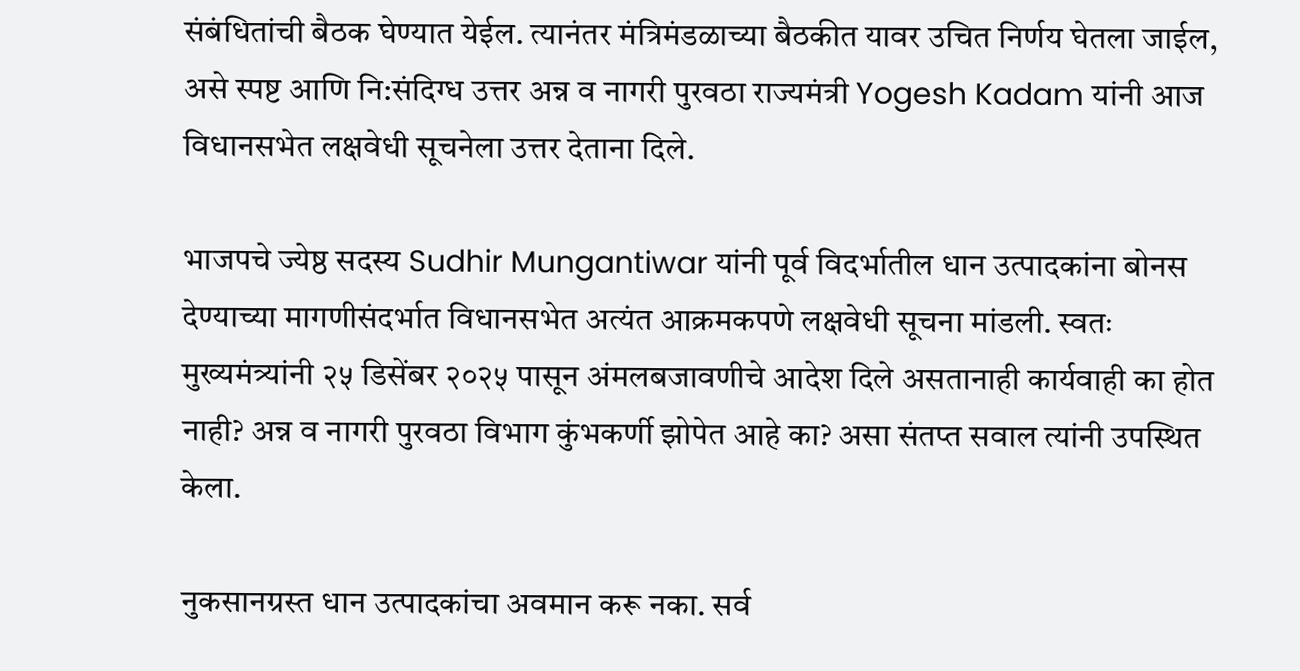संबंधितांची बैठक घेण्यात येईल. त्यानंतर मंत्रिमंडळाच्या बैठकीत यावर उचित निर्णय घेतला जाईल, असे स्पष्ट आणि नि:संदिग्ध उत्तर अन्न व नागरी पुरवठा राज्यमंत्री Yogesh Kadam यांनी आज विधानसभेत लक्षवेधी सूचनेला उत्तर देताना दिले.

भाजपचे ज्येष्ठ सदस्य Sudhir Mungantiwar यांनी पूर्व विदर्भातील धान उत्पादकांना बोनस देण्याच्या मागणीसंदर्भात विधानसभेत अत्यंत आक्रमकपणे लक्षवेधी सूचना मांडली. स्वतः मुख्यमंत्र्यांनी २५ डिसेंबर २०२५ पासून अंमलबजावणीचे आदेश दिले असतानाही कार्यवाही का होत नाही? अन्न व नागरी पुरवठा विभाग कुंभकर्णी झोपेत आहे का? असा संतप्त सवाल त्यांनी उपस्थित केला.

नुकसानग्रस्त धान उत्पादकांचा अवमान करू नका. सर्व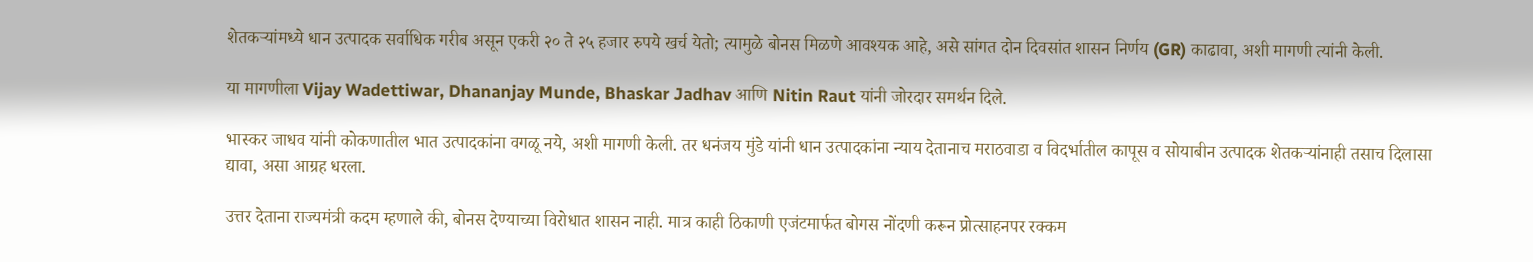शेतकऱ्यांमध्ये धान उत्पादक सर्वाधिक गरीब असून एकरी २० ते २५ हजार रुपये खर्च येतो; त्यामुळे बोनस मिळणे आवश्यक आहे, असे सांगत दोन दिवसांत शासन निर्णय (GR) काढावा, अशी मागणी त्यांनी केली.

या मागणीला Vijay Wadettiwar, Dhananjay Munde, Bhaskar Jadhav आणि Nitin Raut यांनी जोरदार समर्थन दिले.

भास्कर जाधव यांनी कोकणातील भात उत्पादकांना वगळू नये, अशी मागणी केली. तर धनंजय मुंडे यांनी धान उत्पादकांना न्याय देतानाच मराठवाडा व विदर्भातील कापूस व सोयाबीन उत्पादक शेतकऱ्यांनाही तसाच दिलासा द्यावा, असा आग्रह धरला.

उत्तर देताना राज्यमंत्री कदम म्हणाले की, बोनस देण्याच्या विरोधात शासन नाही. मात्र काही ठिकाणी एजंटमार्फत बोगस नोंदणी करून प्रोत्साहनपर रक्कम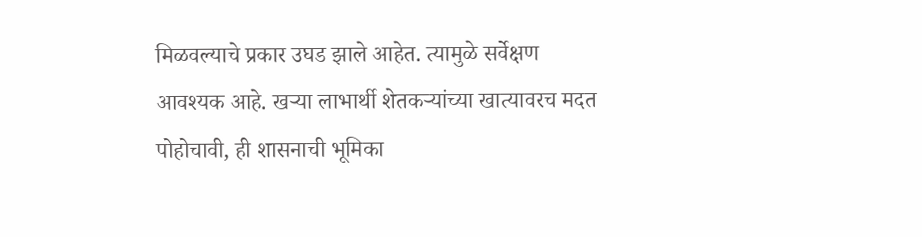मिळवल्याचे प्रकार उघड झाले आहेत. त्यामुळे सर्वेक्षण आवश्यक आहे. खऱ्या लाभार्थी शेतकऱ्यांच्या खात्यावरच मदत पोहोचावी, ही शासनाची भूमिका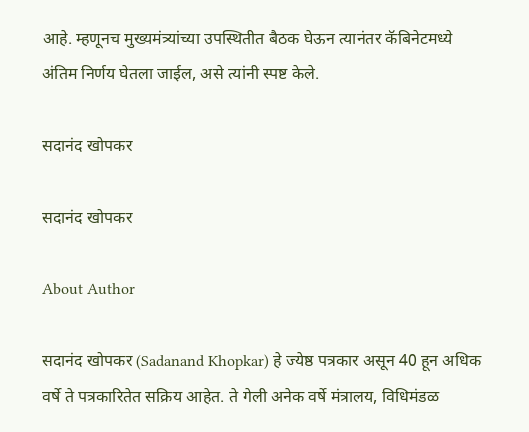आहे. म्हणूनच मुख्यमंत्र्यांच्या उपस्थितीत बैठक घेऊन त्यानंतर कॅबिनेटमध्ये अंतिम निर्णय घेतला जाईल, असे त्यांनी स्पष्ट केले.

सदानंद खोपकर

सदानंद खोपकर

About Author

सदानंद खोपकर (Sadanand Khopkar) हे ज्येष्ठ पत्रकार असून 40 हून अधिक वर्षे ते पत्रकारितेत सक्रिय आहेत. ते गेली अनेक वर्षे मंत्रालय, विधिमंडळ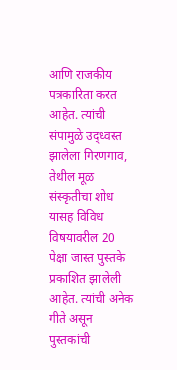आणि राजकीय पत्रकारिता करत आहेत. त्यांची संपामुळे उद्ध्वस्त झालेला गिरणगाव, तेथील मूळ संस्कृतीचा शोध यासह विविध विषयावरील 20 पेक्षा जास्त पुस्तके प्रकाशित झालेली आहेत. त्यांची अनेक गीते असून पुस्तकांची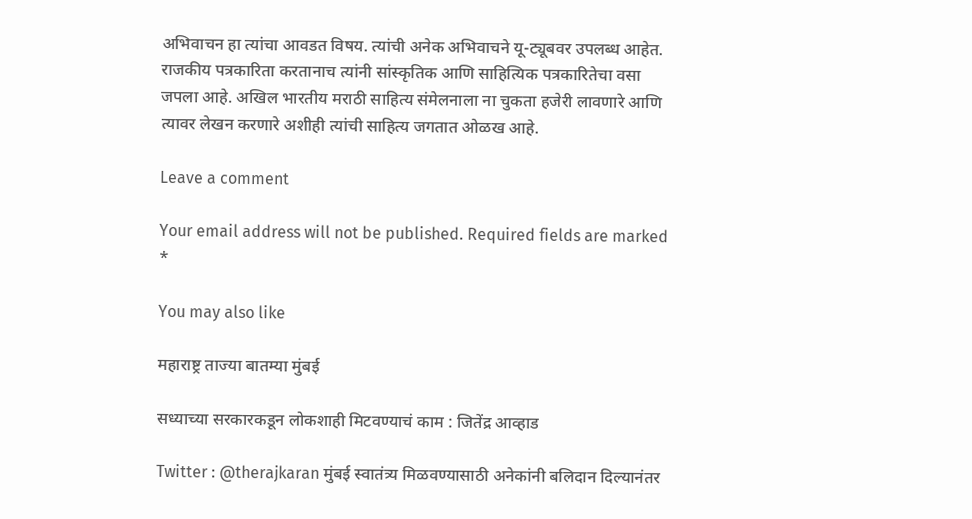अभिवाचन हा त्यांचा आवडत विषय. त्यांची अनेक अभिवाचने यू-ट्यूबवर उपलब्ध आहेत. राजकीय पत्रकारिता करतानाच त्यांनी सांस्कृतिक आणि साहित्यिक पत्रकारितेचा वसा जपला आहे. अखिल भारतीय मराठी साहित्य संमेलनाला ना चुकता हजेरी लावणारे आणि त्यावर लेखन करणारे अशीही त्यांची साहित्य जगतात ओळख आहे.

Leave a comment

Your email address will not be published. Required fields are marked *

You may also like

महाराष्ट्र ताज्या बातम्या मुंबई

सध्याच्या सरकारकडून लोकशाही मिटवण्याचं काम : जितेंद्र आव्हाड

Twitter : @therajkaran मुंबई स्वातंत्र्य मिळवण्यासाठी अनेकांनी बलिदान दिल्यानंतर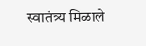स्वातंत्र्य मिळाले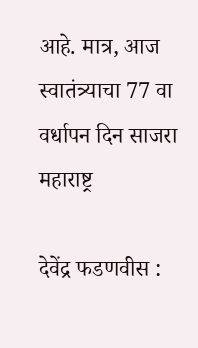आहे. मात्र, आज स्वातंत्र्याचा 77 वा वर्धापन दिन साजरा
महाराष्ट्र

देवेंद्र फडणवीस :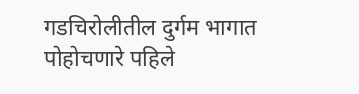गडचिरोलीतील दुर्गम भागात पोहोचणारे पहिले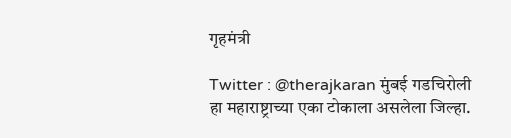गृहमंत्री

Twitter : @therajkaran मुंबई गडचिरोली हा महाराष्ट्राच्या एका टोकाला असलेला जिल्हा.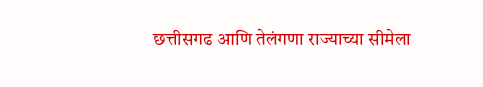छत्तीसगढ आणि तेलंगणा राज्याच्या सीमेला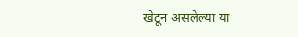खेटून असलेल्या या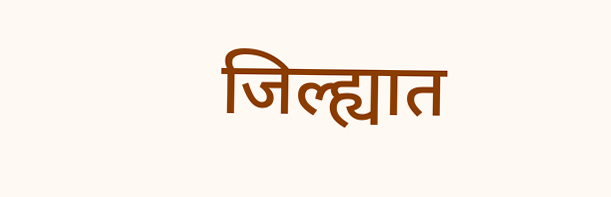जिल्ह्यात